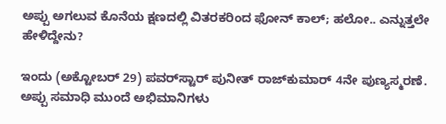ಅಪ್ಪು ಅಗಲುವ ಕೊನೆಯ ಕ್ಷಣದಲ್ಲಿ ವಿತರಕರಿಂದ ಫೋನ್ ಕಾಲ್; ಹಲೋ.. ಎನ್ನುತ್ತಲೇ ಹೇಳಿದ್ದೇನು?

ಇಂದು (ಅಕ್ಟೋಬರ್ 29) ಪವರ್‌ಸ್ಟಾರ್ ಪುನೀತ್ ರಾಜ್‌ಕುಮಾರ್ 4ನೇ ಪುಣ್ಯಸ್ಮರಣೆ. ಅಪ್ಪು ಸಮಾಧಿ ಮುಂದೆ ಅಭಿಮಾನಿಗಳು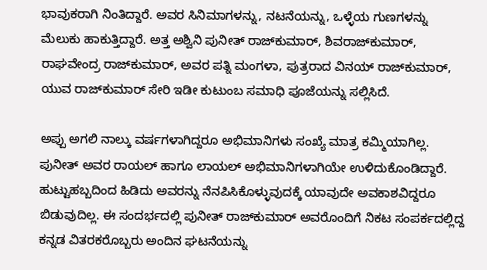ಭಾವುಕರಾಗಿ ನಿಂತಿದ್ದಾರೆ. ಅವರ ಸಿನಿಮಾಗಳನ್ನು, ನಟನೆಯನ್ನು, ಒಳ್ಳೆಯ ಗುಣಗಳನ್ನು ಮೆಲುಕು ಹಾಕುತ್ತಿದ್ದಾರೆ. ಅತ್ತ ಅಶ್ವಿನಿ ಪುನೀತ್ ರಾಜ್‌ಕುಮಾರ್, ಶಿವರಾಜ್‌ಕುಮಾರ್, ರಾಘವೇಂದ್ರ ರಾಜ್‌ಕುಮಾರ್, ಅವರ ಪತ್ನಿ ಮಂಗಳಾ, ಪುತ್ರರಾದ ವಿನಯ್ ರಾಜ್‌ಕುಮಾರ್, ಯುವ ರಾಜ್‌ಕುಮಾರ್ ಸೇರಿ ಇಡೀ ಕುಟುಂಬ ಸಮಾಧಿ ಪೂಜೆಯನ್ನು ಸಲ್ಲಿಸಿದೆ.

ಅಪ್ಪು ಅಗಲಿ ನಾಲ್ಕು ವರ್ಷಗಳಾಗಿದ್ದರೂ ಅಭಿಮಾನಿಗಳು ಸಂಖ್ಯೆ ಮಾತ್ರ ಕಮ್ಮಿಯಾಗಿಲ್ಲ. ಪುನೀತ್ ಅವರ ರಾಯಲ್ ಹಾಗೂ ಲಾಯಲ್ ಅಭಿಮಾನಿಗಳಾಗಿಯೇ ಉಳಿದುಕೊಂಡಿದ್ದಾರೆ. ಹುಟ್ಟುಹಬ್ಬದಿಂದ ಹಿಡಿದು ಅವರನ್ನು ನೆನಪಿಸಿಕೊಳ್ಳುವುದಕ್ಕೆ ಯಾವುದೇ ಅವಕಾಶವಿದ್ದರೂ ಬಿಡುವುದಿಲ್ಲ. ಈ ಸಂದರ್ಭದಲ್ಲಿ ಪುನೀತ್ ರಾಜ್‌ಕುಮಾರ್ ಅವರೊಂದಿಗೆ ನಿಕಟ ಸಂಪರ್ಕದಲ್ಲಿದ್ದ ಕನ್ನಡ ವಿತರಕರೊಬ್ಬರು ಅಂದಿನ ಘಟನೆಯನ್ನು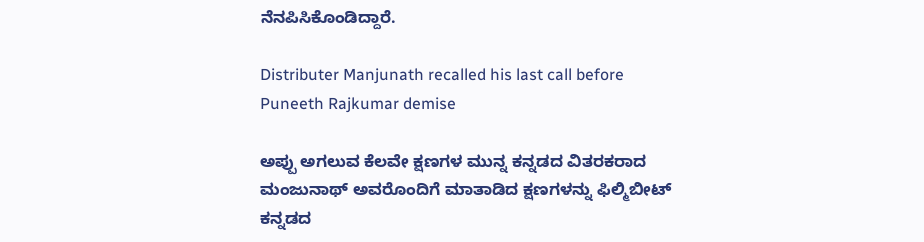ನೆನಪಿಸಿಕೊಂಡಿದ್ದಾರೆ.

Distributer Manjunath recalled his last call before Puneeth Rajkumar demise

ಅಪ್ಪು ಅಗಲುವ ಕೆಲವೇ ಕ್ಷಣಗಳ ಮುನ್ನ ಕನ್ನಡದ ವಿತರಕರಾದ ಮಂಜುನಾಥ್ ಅವರೊಂದಿಗೆ ಮಾತಾಡಿದ ಕ್ಷಣಗಳನ್ನು ಫಿಲ್ಮಿಬೀಟ್ ಕನ್ನಡದ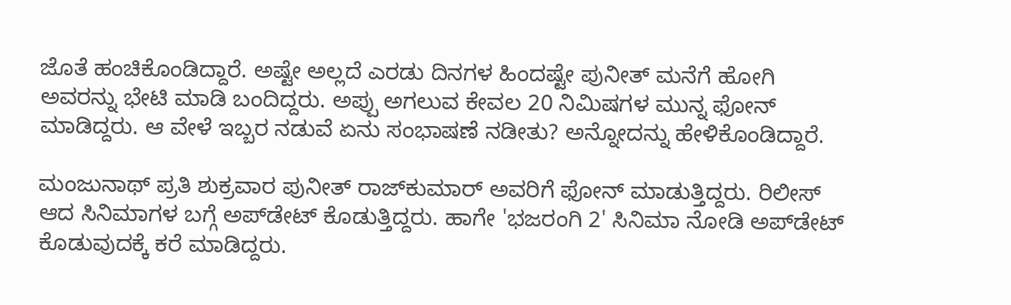ಜೊತೆ ಹಂಚಿಕೊಂಡಿದ್ದಾರೆ. ಅಷ್ಟೇ ಅಲ್ಲದೆ ಎರಡು ದಿನಗಳ ಹಿಂದಷ್ಟೇ ಪುನೀತ್ ಮನೆಗೆ ಹೋಗಿ ಅವರನ್ನು ಭೇಟಿ ಮಾಡಿ ಬಂದಿದ್ದರು. ಅಪ್ಪು ಅಗಲುವ ಕೇವಲ 20 ನಿಮಿಷಗಳ ಮುನ್ನ ಫೋನ್ ಮಾಡಿದ್ದರು. ಆ ವೇಳೆ ಇಬ್ಬರ ನಡುವೆ ಏನು ಸಂಭಾಷಣೆ ನಡೀತು? ಅನ್ನೋದನ್ನು ಹೇಳಿಕೊಂಡಿದ್ದಾರೆ.

ಮಂಜುನಾಥ್ ಪ್ರತಿ ಶುಕ್ರವಾರ ಪುನೀತ್ ರಾಜ್‌ಕುಮಾರ್ ಅವರಿಗೆ ಫೋನ್ ಮಾಡುತ್ತಿದ್ದರು. ರಿಲೀಸ್ ಆದ ಸಿನಿಮಾಗಳ ಬಗ್ಗೆ ಅಪ್‌ಡೇಟ್ ಕೊಡುತ್ತಿದ್ದರು. ಹಾಗೇ 'ಭಜರಂಗಿ 2' ಸಿನಿಮಾ ನೋಡಿ ಅಪ್‌ಡೇಟ್ ಕೊಡುವುದಕ್ಕೆ ಕರೆ ಮಾಡಿದ್ದರು.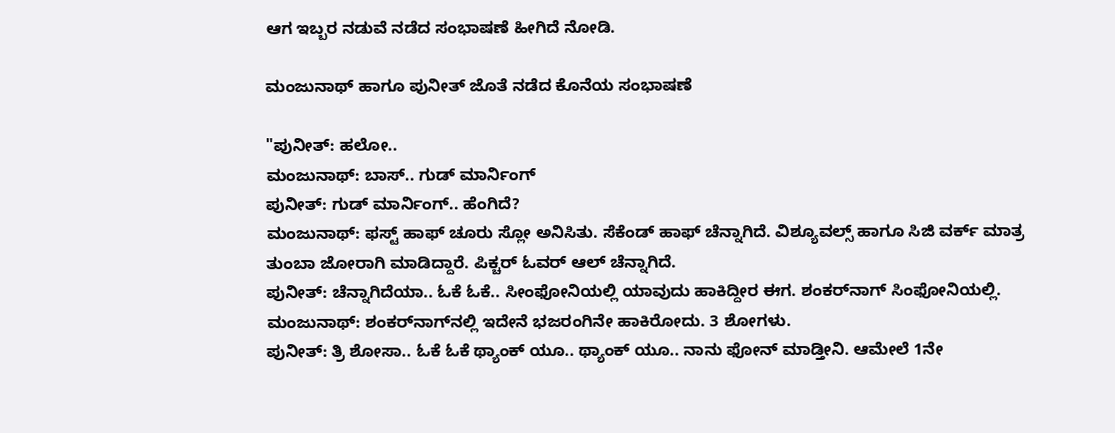ಆಗ ಇಬ್ಬರ ನಡುವೆ ನಡೆದ ಸಂಭಾಷಣೆ ಹೀಗಿದೆ ನೋಡಿ.

ಮಂಜುನಾಥ್ ಹಾಗೂ ಪುನೀತ್ ಜೊತೆ ನಡೆದ ಕೊನೆಯ ಸಂಭಾಷಣೆ

"ಪುನೀತ್: ಹಲೋ..
ಮಂಜುನಾಥ್: ಬಾಸ್.. ಗುಡ್ ಮಾರ್ನಿಂಗ್
ಪುನೀತ್: ಗುಡ್ ಮಾರ್ನಿಂಗ್.. ಹೆಂಗಿದೆ?
ಮಂಜುನಾಥ್: ಫಸ್ಟ್ ಹಾಫ್‌ ಚೂರು ಸ್ಲೋ ಅನಿಸಿತು. ಸೆಕೆಂಡ್ ಹಾಫ್ ಚೆನ್ನಾಗಿದೆ. ವಿಶ್ಯೂವಲ್ಸ್ ಹಾಗೂ ಸಿಜಿ ವರ್ಕ್‌ ಮಾತ್ರ ತುಂಬಾ ಜೋರಾಗಿ ಮಾಡಿದ್ದಾರೆ. ಪಿಕ್ಚರ್ ಓವರ್ ಆಲ್ ಚೆನ್ನಾಗಿದೆ.
ಪುನೀತ್: ಚೆನ್ನಾಗಿದೆಯಾ.. ಓಕೆ ಓಕೆ.. ಸೀಂಫೋನಿಯಲ್ಲಿ ಯಾವುದು ಹಾಕಿದ್ದೀರ ಈಗ. ಶಂಕರ್‌ನಾಗ್ ಸಿಂಫೋನಿಯಲ್ಲಿ.
ಮಂಜುನಾಥ್: ಶಂಕರ್‌ನಾಗ್‌ನಲ್ಲಿ ಇದೇನೆ ಭಜರಂಗಿನೇ ಹಾಕಿರೋದು. 3 ಶೋಗಳು.
ಪುನೀತ್: ತ್ರಿ ಶೋಸಾ.. ಓಕೆ ಓಕೆ ಥ್ಯಾಂಕ್ ಯೂ.. ಥ್ಯಾಂಕ್ ಯೂ.. ನಾನು ಫೋನ್ ಮಾಡ್ತೀನಿ. ಆಮೇಲೆ 1ನೇ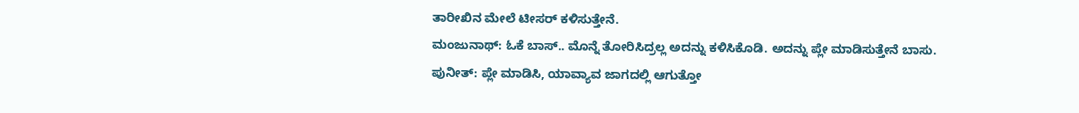ತಾರೀಖಿನ ಮೇಲೆ ಟೀಸರ್ ಕಳಿಸುತ್ತೇನೆ.
ಮಂಜುನಾಥ್: ಓಕೆ ಬಾಸ್.. ಮೊನ್ನೆ ತೋರಿಸಿದ್ರಲ್ಲ ಅದನ್ನು ಕಳಿಸಿಕೊಡಿ. ಅದನ್ನು ಪ್ಲೇ ಮಾಡಿಸುತ್ತೇನೆ ಬಾಸು.
ಪುನೀತ್: ಪ್ಲೇ ಮಾಡಿಸಿ, ಯಾವ್ಯಾವ ಜಾಗದಲ್ಲಿ ಆಗುತ್ತೋ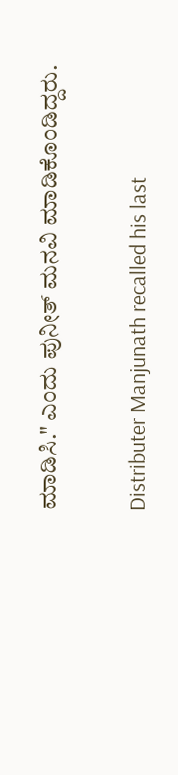ಮಾಡಿಸಿ." ಎಂದು ಪುನೀತ್ ಮನವಿ ಮಾಡಿಕೊಂಡಿದ್ದರು.

Distributer Manjunath recalled his last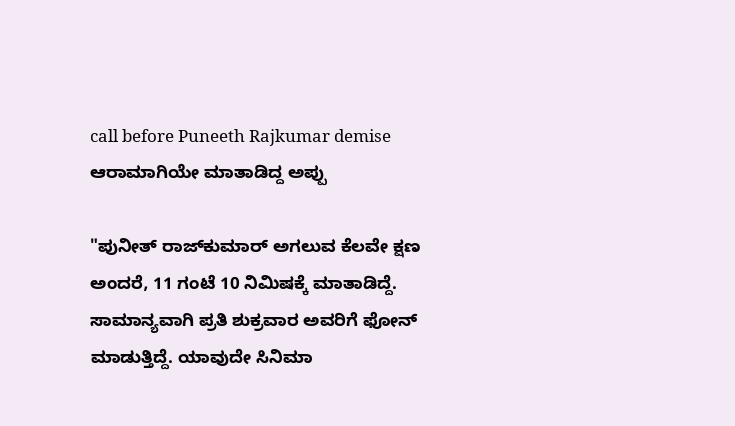call before Puneeth Rajkumar demise
ಆರಾಮಾಗಿಯೇ ಮಾತಾಡಿದ್ದ ಅಪ್ಪು

"ಪುನೀತ್ ರಾಜ್‌ಕುಮಾರ್ ಅಗಲುವ ಕೆಲವೇ ಕ್ಷಣ ಅಂದರೆ, 11 ಗಂಟೆ 10 ನಿಮಿಷಕ್ಕೆ ಮಾತಾಡಿದ್ದೆ. ಸಾಮಾನ್ಯವಾಗಿ ಪ್ರತಿ ಶುಕ್ರವಾರ ಅವರಿಗೆ ಫೋನ್ ಮಾಡುತ್ತಿದ್ದೆ. ಯಾವುದೇ ಸಿನಿಮಾ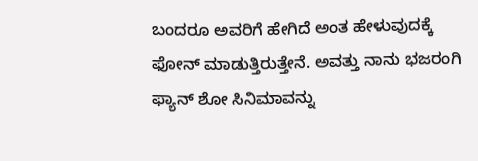ಬಂದರೂ ಅವರಿಗೆ ಹೇಗಿದೆ ಅಂತ ಹೇಳುವುದಕ್ಕೆ ಫೋನ್ ಮಾಡುತ್ತಿರುತ್ತೇನೆ. ಅವತ್ತು ನಾನು ಭಜರಂಗಿ ಫ್ಯಾನ್ ಶೋ ಸಿನಿಮಾವನ್ನು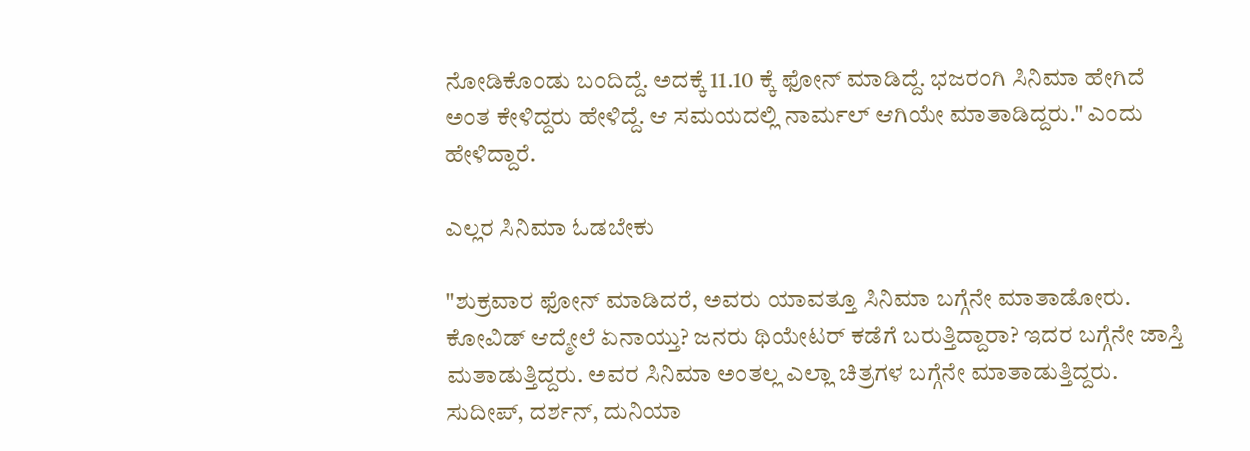ನೋಡಿಕೊಂಡು ಬಂದಿದ್ದೆ. ಅದಕ್ಕೆ 11.10 ಕ್ಕೆ ಫೋನ್ ಮಾಡಿದ್ದೆ. ಭಜರಂಗಿ ಸಿನಿಮಾ ಹೇಗಿದೆ ಅಂತ ಕೇಳಿದ್ದರು ಹೇಳಿದ್ದೆ. ಆ ಸಮಯದಲ್ಲಿ ನಾರ್ಮಲ್ ಆಗಿಯೇ ಮಾತಾಡಿದ್ದರು." ಎಂದು ಹೇಳಿದ್ದಾರೆ.

ಎಲ್ಲರ ಸಿನಿಮಾ ಓಡಬೇಕು

"ಶುಕ್ರವಾರ ಫೋನ್ ಮಾಡಿದರೆ, ಅವರು ಯಾವತ್ತೂ ಸಿನಿಮಾ ಬಗ್ಗೆನೇ ಮಾತಾಡೋರು. ಕೋವಿಡ್ ಆದ್ಮೇಲೆ ಏನಾಯ್ತು? ಜನರು ಥಿಯೇಟರ್‌ ಕಡೆಗೆ ಬರುತ್ತಿದ್ದಾರಾ? ಇದರ ಬಗ್ಗೆನೇ ಜಾಸ್ತಿ ಮತಾಡುತ್ತಿದ್ದರು. ಅವರ ಸಿನಿಮಾ ಅಂತಲ್ಲ ಎಲ್ಲಾ ಚಿತ್ರಗಳ ಬಗ್ಗೆನೇ ಮಾತಾಡುತ್ತಿದ್ದರು. ಸುದೀಪ್, ದರ್ಶನ್, ದುನಿಯಾ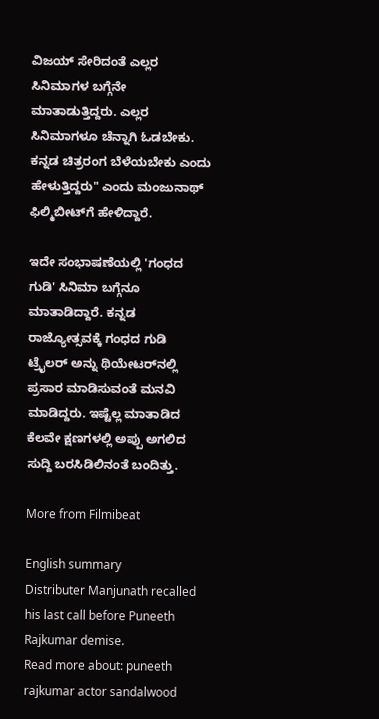ವಿಜಯ್ ಸೇರಿದಂತೆ ಎಲ್ಲರ ಸಿನಿಮಾಗಳ ಬಗ್ಗೆನೇ ಮಾತಾಡುತ್ತಿದ್ದರು. ಎಲ್ಲರ ಸಿನಿಮಾಗಳೂ ಚೆನ್ನಾಗಿ ಓಡಬೇಕು. ಕನ್ನಡ ಚಿತ್ರರಂಗ ಬೆಳೆಯಬೇಕು ಎಂದು ಹೇಳುತ್ತಿದ್ದರು" ಎಂದು ಮಂಜುನಾಥ್ ಫಿಲ್ಮಿಬೀಟ್‌ಗೆ ಹೇಳಿದ್ದಾರೆ.

ಇದೇ ಸಂಭಾಷಣೆಯಲ್ಲಿ 'ಗಂಧದ ಗುಡಿ' ಸಿನಿಮಾ ಬಗ್ಗೆನೂ ಮಾತಾಡಿದ್ದಾರೆ. ಕನ್ನಡ ರಾಜ್ಯೋತ್ಸವಕ್ಕೆ ಗಂಧದ ಗುಡಿ ಟ್ರೈಲರ್ ಅನ್ನು ಥಿಯೇಟರ್‌ನಲ್ಲಿ ಪ್ರಸಾರ ಮಾಡಿಸುವಂತೆ ಮನವಿ ಮಾಡಿದ್ದರು. ಇಷ್ಟೆಲ್ಲ ಮಾತಾಡಿದ ಕೆಲವೇ ಕ್ಷಣಗಳಲ್ಲಿ ಅಪ್ಪು ಅಗಲಿದ ಸುದ್ದಿ ಬರಸಿಡಿಲಿನಂತೆ ಬಂದಿತ್ತು.

More from Filmibeat

English summary
Distributer Manjunath recalled his last call before Puneeth Rajkumar demise.
Read more about: puneeth rajkumar actor sandalwood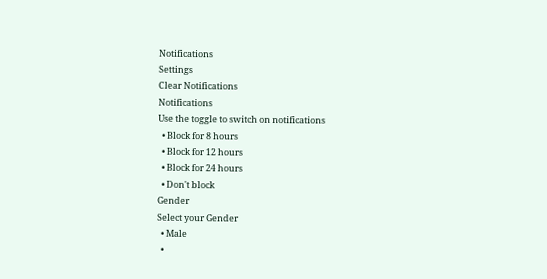Notifications
Settings
Clear Notifications
Notifications
Use the toggle to switch on notifications
  • Block for 8 hours
  • Block for 12 hours
  • Block for 24 hours
  • Don't block
Gender
Select your Gender
  • Male
  •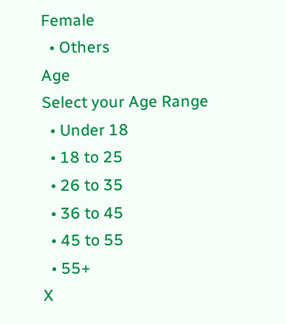Female
  • Others
Age
Select your Age Range
  • Under 18
  • 18 to 25
  • 26 to 35
  • 36 to 45
  • 45 to 55
  • 55+
X